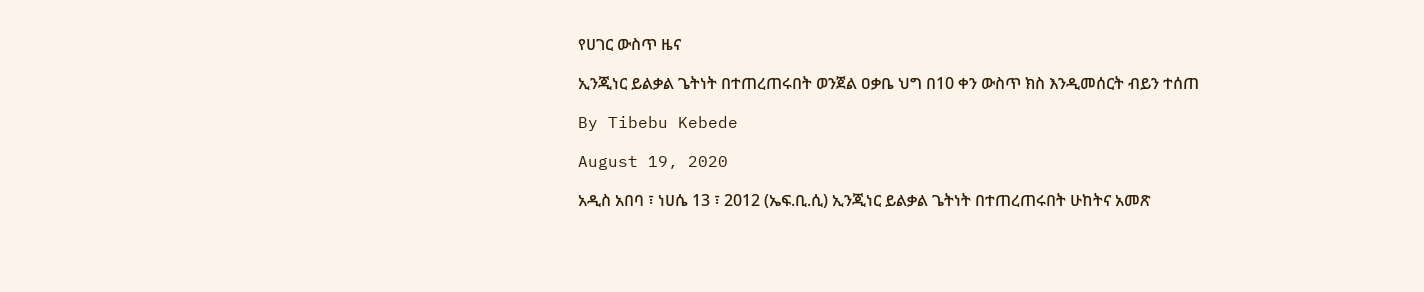የሀገር ውስጥ ዜና

ኢንጂነር ይልቃል ጌትነት በተጠረጠሩበት ወንጀል ዐቃቤ ህግ በ10 ቀን ውስጥ ክስ እንዲመሰርት ብይን ተሰጠ

By Tibebu Kebede

August 19, 2020

አዲስ አበባ ፣ ነሀሴ 13 ፣ 2012 (ኤፍ.ቢ.ሲ) ኢንጂነር ይልቃል ጌትነት በተጠረጠሩበት ሁከትና አመጽ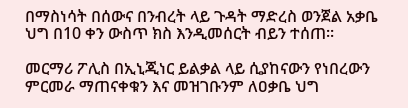በማስነሳት በሰውና በንብረት ላይ ጉዳት ማድረስ ወንጀል አቃቤ ህግ በ10 ቀን ውስጥ ክስ እንዲመሰርት ብይን ተሰጠ፡፡

መርማሪ ፖሊስ በኢኒጂነር ይልቃል ላይ ሲያከናውን የነበረውን ምርመራ ማጠናቀቁን እና መዝገቡንም ለዐቃቤ ህግ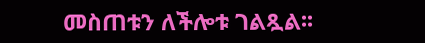መስጠቱን ለችሎቱ ገልጿል፡፡